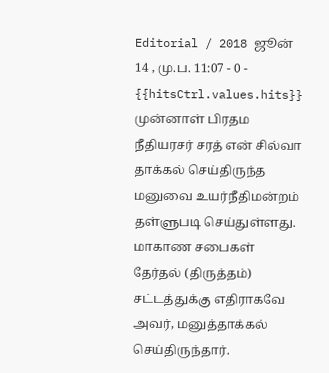Editorial / 2018 ஜூன் 14 , மு.ப. 11:07 - 0 - {{hitsCtrl.values.hits}}
முன்னாள் பிரதம நீதியரசர் சரத் என் சில்வா தாக்கல் செய்திருந்த மனுவை உயர்நீதிமன்றம் தள்ளுபடி செய்துள்ளது.
மாகாண சபைகள் தேர்தல் (திருத்தம்) சட்டத்துக்கு எதிராகவே அவர், மனுத்தாக்கல் செய்திருந்தார்.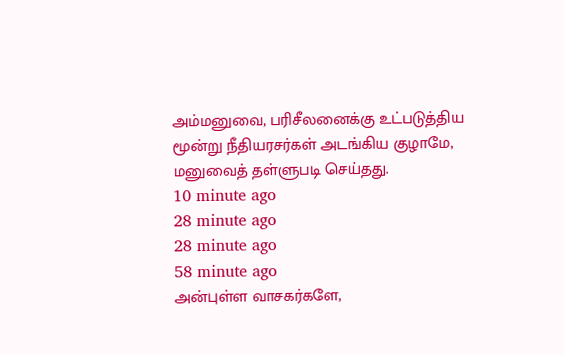அம்மனுவை, பரிசீலனைக்கு உட்படுத்திய மூன்று நீதியரசர்கள் அடங்கிய குழாமே, மனுவைத் தள்ளுபடி செய்தது.
10 minute ago
28 minute ago
28 minute ago
58 minute ago
அன்புள்ள வாசகர்களே,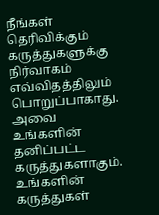நீங்கள் தெரிவிக்கும் கருத்துகளுக்கு நிர்வாகம் எவ்விதத்திலும் பொறுப்பாகாது. அவை உங்களின் தனிப்பட்ட கருத்துகளாகும். உங்களின் கருத்துகள்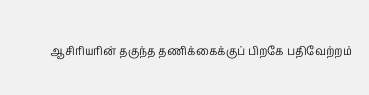ஆசிரியரின் தகுந்த தணிக்கைக்குப் பிறகே பதிவேற்றம்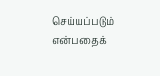செய்யப்படும் என்பதைக்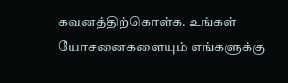கவனத்திற்கொள்க. உங்கள் யோசனைகளையும் எங்களுக்கு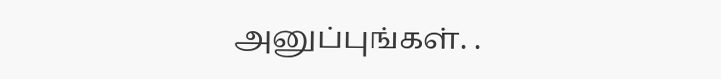அனுப்புங்கள். .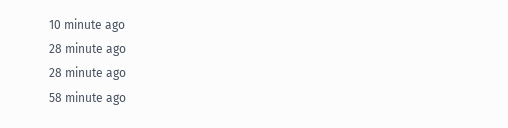10 minute ago
28 minute ago
28 minute ago
58 minute ago